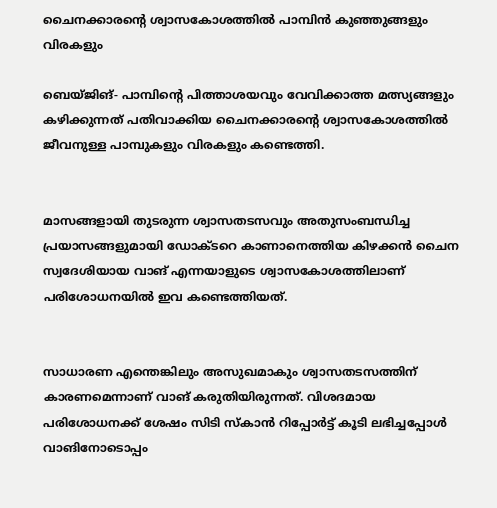ചൈനക്കാരന്റെ ശ്വാസകോശത്തില്‍ പാമ്പിന്‍ കുഞ്ഞുങ്ങളും വിരകളും

ബെയ്ജിങ്- പാമ്പിന്റെ പിത്താശയവും വേവിക്കാത്ത മത്സ്യങ്ങളും കഴിക്കുന്നത് പതിവാക്കിയ ചൈനക്കാരന്റെ ശ്വാസകോശത്തില്‍ ജീവനുള്ള പാമ്പുകളും വിരകളും കണ്ടെത്തി.


മാസങ്ങളായി തുടരുന്ന ശ്വാസതടസവും അതുസംബന്ധിച്ച പ്രയാസങ്ങളുമായി ഡോക്ടറെ കാണാനെത്തിയ കിഴക്കന്‍ ചൈന സ്വദേശിയായ വാങ് എന്നയാളുടെ ശ്വാസകോശത്തിലാണ് പരിശോധനയില്‍ ഇവ കണ്ടെത്തിയത്.


സാധാരണ എന്തെങ്കിലും അസുഖമാകും ശ്വാസതടസത്തിന് കാരണമെന്നാണ് വാങ് കരുതിയിരുന്നത്. വിശദമായ പരിശോധനക്ക് ശേഷം സിടി സ്‌കാന്‍ റിപ്പോര്‍ട്ട് കൂടി ലഭിച്ചപ്പോള്‍ വാങിനോടൊപ്പം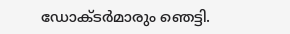ഡോക്ടര്‍മാരും ഞെട്ടി.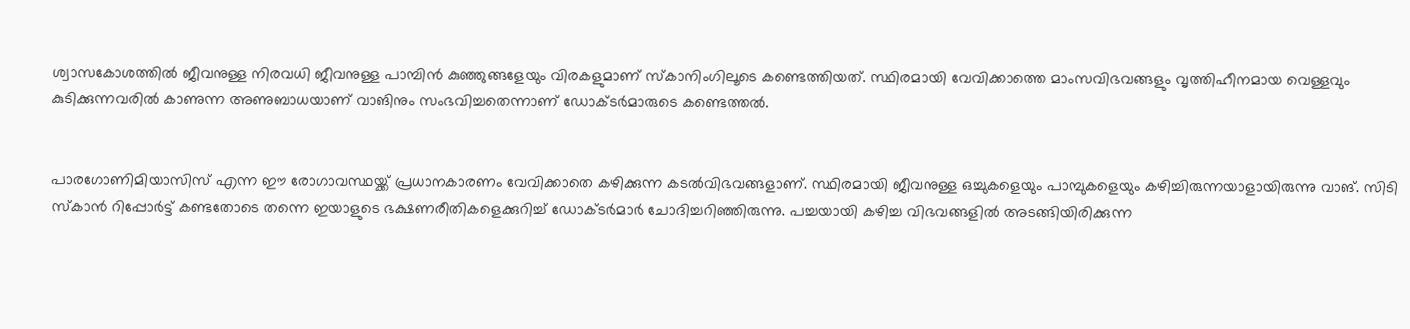ശ്വാസകോശത്തില്‍ ജീവനുള്ള നിരവധി ജീവനുള്ള പാമ്പിന്‍ കുഞ്ഞുങ്ങളേയും വിരകളുമാണ് സ്‌കാനിംഗിലൂടെ കണ്ടെത്തിയത്. സ്ഥിരമായി വേവിക്കാത്തെ മാംസവിഭവങ്ങളും വൃത്തിഹീനമായ വെള്ളവും കുടിക്കുന്നവരില്‍ കാണുന്ന അണുബാധയാണ് വാങിനും സംഭവിച്ചതെന്നാണ് ഡോക്ടര്‍മാരുടെ കണ്ടെത്തല്‍.


പാരഗോണിമിയാസിസ് എന്ന ഈ രോഗാവസ്ഥയ്ക്ക് പ്രധാനകാരണം വേവിക്കാതെ കഴിക്കുന്ന കടല്‍വിഭവങ്ങളാണ്. സ്ഥിരമായി ജീവനുള്ള ഒച്ചുകളെയും പാമ്പുകളെയും കഴിച്ചിരുന്നയാളായിരുന്നു വാങ്. സിടി സ്‌കാന്‍ റിപ്പോര്‍ട്ട് കണ്ടതോടെ തന്നെ ഇയാളുടെ ഭക്ഷണരീതികളെക്കുറിച്ച് ഡോക്ടര്‍മാര്‍ ചോദിച്ചറിഞ്ഞിരുന്നു. പച്ചയായി കഴിച്ച വിഭവങ്ങളില്‍ അടങ്ങിയിരിക്കുന്ന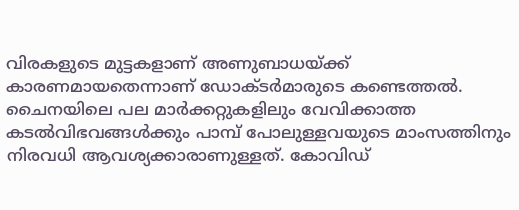വിരകളുടെ മുട്ടകളാണ് അണുബാധയ്ക്ക് കാരണമായതെന്നാണ് ഡോക്ടര്‍മാരുടെ കണ്ടെത്തല്‍. ചൈനയിലെ പല മാര്‍ക്കറ്റുകളിലും വേവിക്കാത്ത കടല്‍വിഭവങ്ങള്‍ക്കും പാമ്പ് പോലുള്ളവയുടെ മാംസത്തിനും നിരവധി ആവശ്യക്കാരാണുള്ളത്. കോവിഡ്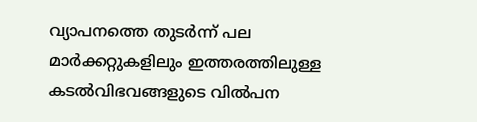വ്യാപനത്തെ തുടര്‍ന്ന് പല മാര്‍ക്കറ്റുകളിലും ഇത്തരത്തിലുള്ള കടല്‍വിഭവങ്ങളുടെ വില്‍പന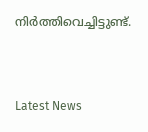നിര്‍ത്തിവെച്ചിട്ടുണ്ട്.



Latest News